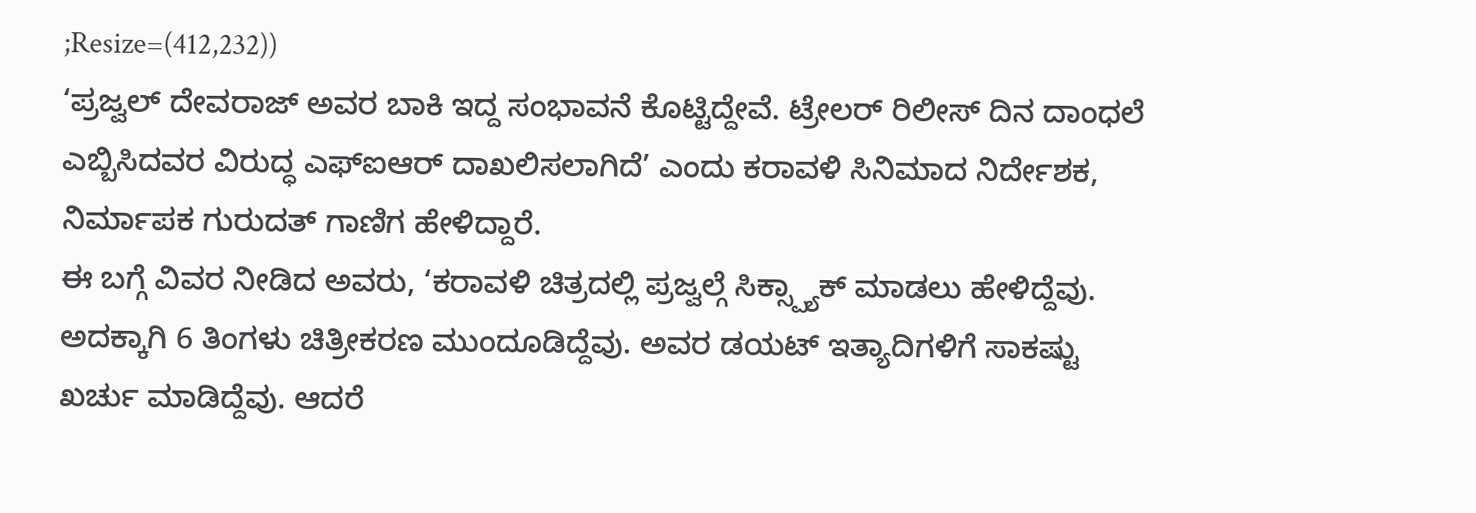;Resize=(412,232))
‘ಪ್ರಜ್ವಲ್ ದೇವರಾಜ್ ಅವರ ಬಾಕಿ ಇದ್ದ ಸಂಭಾವನೆ ಕೊಟ್ಟಿದ್ದೇವೆ. ಟ್ರೇಲರ್ ರಿಲೀಸ್ ದಿನ ದಾಂಧಲೆ ಎಬ್ಬಿಸಿದವರ ವಿರುದ್ಧ ಎಫ್ಐಆರ್ ದಾಖಲಿಸಲಾಗಿದೆ’ ಎಂದು ಕರಾವಳಿ ಸಿನಿಮಾದ ನಿರ್ದೇಶಕ, ನಿರ್ಮಾಪಕ ಗುರುದತ್ ಗಾಣಿಗ ಹೇಳಿದ್ದಾರೆ.
ಈ ಬಗ್ಗೆ ವಿವರ ನೀಡಿದ ಅವರು, ‘ಕರಾವಳಿ ಚಿತ್ರದಲ್ಲಿ ಪ್ರಜ್ವಲ್ಗೆ ಸಿಕ್ಸ್ಪ್ಯಾಕ್ ಮಾಡಲು ಹೇಳಿದ್ದೆವು. ಅದಕ್ಕಾಗಿ 6 ತಿಂಗಳು ಚಿತ್ರೀಕರಣ ಮುಂದೂಡಿದ್ದೆವು. ಅವರ ಡಯಟ್ ಇತ್ಯಾದಿಗಳಿಗೆ ಸಾಕಷ್ಟು ಖರ್ಚು ಮಾಡಿದ್ದೆವು. ಆದರೆ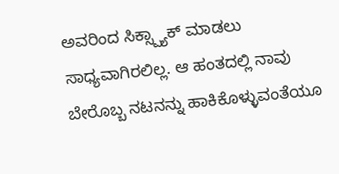ಅವರಿಂದ ಸಿಕ್ಸ್ಪ್ಯಾಕ್ ಮಾಡಲು ಸಾಧ್ಯವಾಗಿರಲಿಲ್ಲ. ಆ ಹಂತದಲ್ಲಿ ನಾವು ಬೇರೊಬ್ಬ ನಟನನ್ನು ಹಾಕಿಕೊಳ್ಳುವಂತೆಯೂ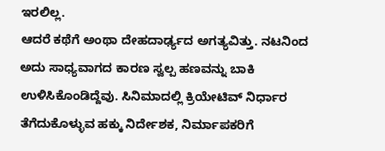ಇರಲಿಲ್ಲ.
ಆದರೆ ಕಥೆಗೆ ಅಂಥಾ ದೇಹದಾರ್ಢ್ಯದ ಅಗತ್ಯವಿತ್ತು. ನಟನಿಂದ ಅದು ಸಾಧ್ಯವಾಗದ ಕಾರಣ ಸ್ವಲ್ಪ ಹಣವನ್ನು ಬಾಕಿ ಉಳಿಸಿಕೊಂಡಿದ್ದೆವು. ಸಿನಿಮಾದಲ್ಲಿ ಕ್ರಿಯೇಟಿವ್ ನಿರ್ಧಾರ ತೆಗೆದುಕೊಳ್ಳುವ ಹಕ್ಕು ನಿರ್ದೇಶಕ, ನಿರ್ಮಾಪಕರಿಗೆ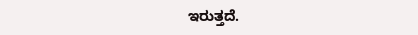ಇರುತ್ತದೆ.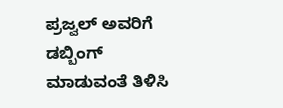ಪ್ರಜ್ವಲ್ ಅವರಿಗೆ ಡಬ್ಬಿಂಗ್ ಮಾಡುವಂತೆ ತಿಳಿಸಿ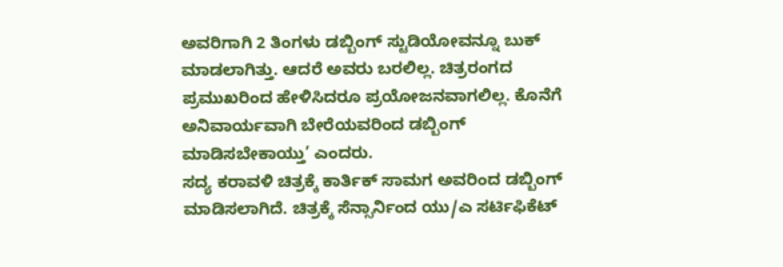ಅವರಿಗಾಗಿ 2 ತಿಂಗಳು ಡಬ್ಬಿಂಗ್ ಸ್ಟುಡಿಯೋವನ್ನೂ ಬುಕ್ ಮಾಡಲಾಗಿತ್ತು. ಆದರೆ ಅವರು ಬರಲಿಲ್ಲ. ಚಿತ್ರರಂಗದ ಪ್ರಮುಖರಿಂದ ಹೇಳಿಸಿದರೂ ಪ್ರಯೋಜನವಾಗಲಿಲ್ಲ. ಕೊನೆಗೆ ಅನಿವಾರ್ಯವಾಗಿ ಬೇರೆಯವರಿಂದ ಡಬ್ಬಿಂಗ್ ಮಾಡಿಸಬೇಕಾಯ್ತು’ ಎಂದರು.
ಸದ್ಯ ಕರಾವಳಿ ಚಿತ್ರಕ್ಕೆ ಕಾರ್ತಿಕ್ ಸಾಮಗ ಅವರಿಂದ ಡಬ್ಬಿಂಗ್ ಮಾಡಿಸಲಾಗಿದೆ. ಚಿತ್ರಕ್ಕೆ ಸೆನ್ಸಾರ್ನಿಂದ ಯು/ಎ ಸರ್ಟಿಫಿಕೆಟ್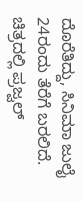ದೊರೆತಿದ್ದು, ಸಿನಿಮಾ ಜುಲೈ 24ರಂದು ತೆರೆಗೆ ಬರಲಿದೆ. ಚಿತ್ರದಲ್ಲಿ ಪ್ರಜ್ವಲ್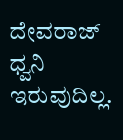ದೇವರಾಜ್ ಧ್ವನಿ ಇರುವುದಿಲ್ಲ.